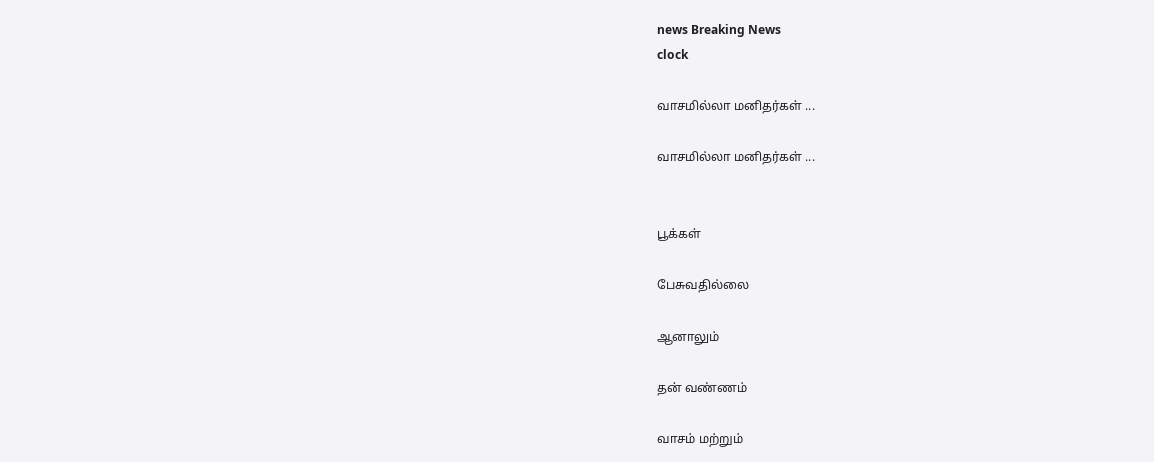news Breaking News
clock

வாசமில்லா மனிதர்கள் ...

வாசமில்லா மனிதர்கள் ...


பூக்கள்

பேசுவதில்லை

ஆனாலும்

தன் வண்ணம்

வாசம் மற்றும்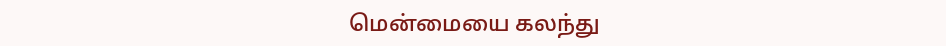மென்மையை கலந்து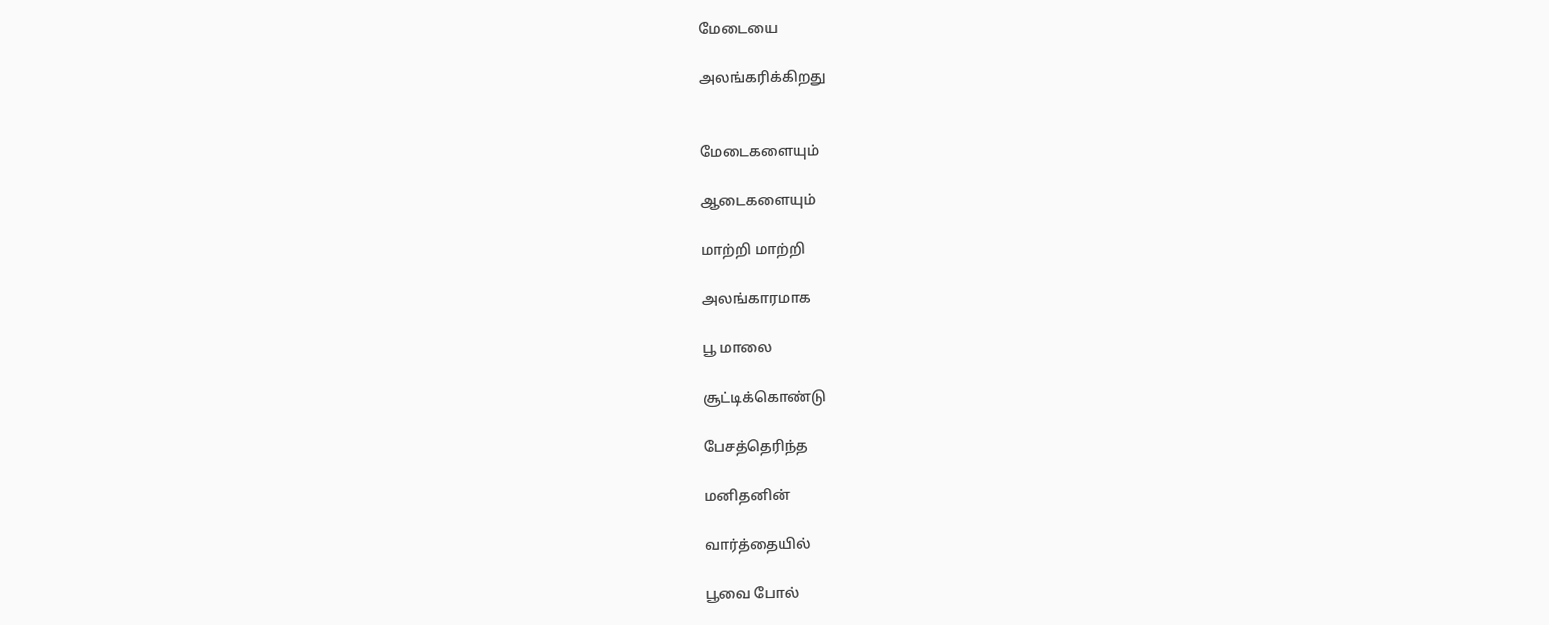மேடையை

அலங்கரிக்கிறது


மேடைகளையும்

ஆடைகளையும்

மாற்றி மாற்றி

அலங்காரமாக

பூ மாலை

சூட்டிக்கொண்டு

பேசத்தெரிந்த

மனிதனின்

வார்த்தையில்

பூவை போல்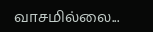வாசமில்லை...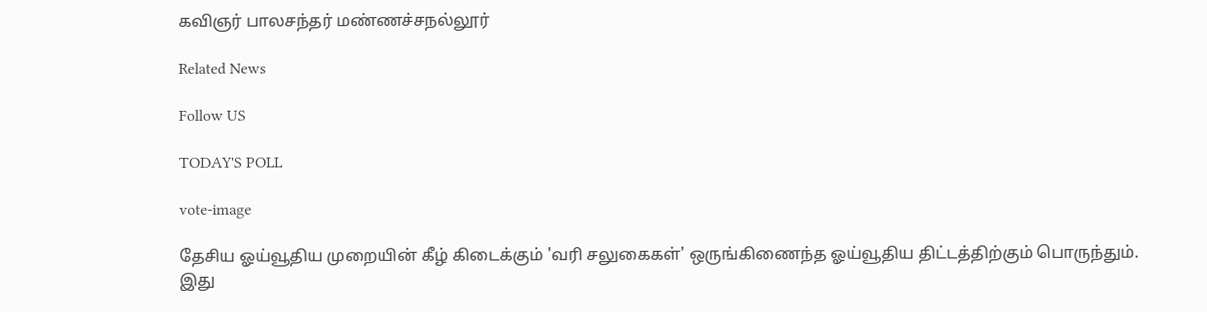கவிஞர் பாலசந்தர் மண்ணச்சநல்லூர்

Related News

Follow US

TODAY'S POLL

vote-image

தேசிய ஓய்வூதிய முறையின் கீழ் கிடைக்கும் 'வரி சலுகைகள்' ஒருங்கிணைந்த ஓய்வூதிய திட்டத்திற்கும் பொருந்தும். இது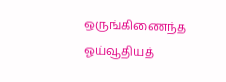ஒருங்கிணைந்த ஓய்வூதியத்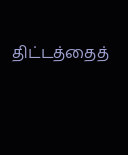திட்டத்தைத்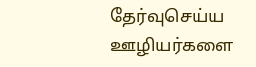தேர்வுசெய்ய ஊழியர்களை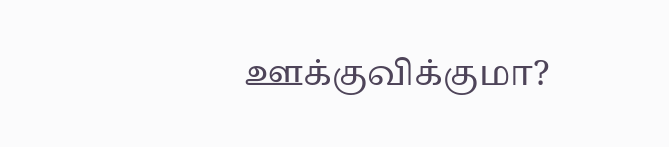ஊக்குவிக்குமா?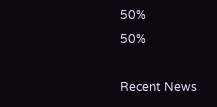50%
50%

Recent News